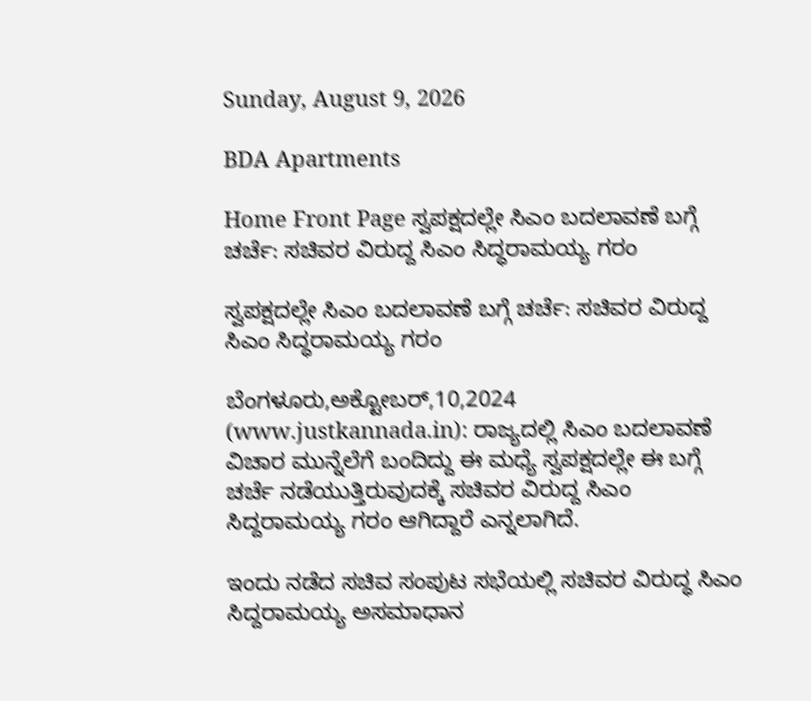Sunday, August 9, 2026

BDA Apartments

Home Front Page ಸ್ವಪಕ್ಷದಲ್ಲೇ ಸಿಎಂ ಬದಲಾವಣೆ ಬಗ್ಗೆ ಚರ್ಚೆ: ಸಚಿವರ ವಿರುದ್ದ ಸಿಎಂ ಸಿದ್ಧರಾಮಯ್ಯ ಗರಂ

ಸ್ವಪಕ್ಷದಲ್ಲೇ ಸಿಎಂ ಬದಲಾವಣೆ ಬಗ್ಗೆ ಚರ್ಚೆ: ಸಚಿವರ ವಿರುದ್ದ ಸಿಎಂ ಸಿದ್ಧರಾಮಯ್ಯ ಗರಂ

ಬೆಂಗಳೂರು,ಅಕ್ಟೋಬರ್,10,2024 (www.justkannada.in): ರಾಜ್ಯದಲ್ಲಿ ಸಿಎಂ ಬದಲಾವಣೆ ವಿಚಾರ ಮುನ್ನೆಲೆಗೆ ಬಂದಿದ್ದು ಈ ಮಧ್ಯೆ ಸ್ವಪಕ್ಷದಲ್ಲೇ ಈ ಬಗ್ಗೆ ಚರ್ಚೆ ನಡೆಯುತ್ತಿರುವುದಕ್ಕೆ ಸಚಿವರ ವಿರುದ್ದ ಸಿಎಂ ಸಿದ್ದರಾಮಯ್ಯ ಗರಂ ಆಗಿದ್ದಾರೆ ಎನ್ನಲಾಗಿದೆ.

ಇಂದು ನಡೆದ ಸಚಿವ ಸಂಪುಟ ಸಭೆಯಲ್ಲಿ ಸಚಿವರ ವಿರುದ್ಧ ಸಿಎಂ ಸಿದ್ದರಾಮಯ್ಯ ಅಸಮಾಧಾನ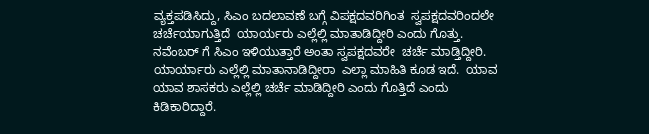ವ್ಯಕ್ತಪಡಿಸಿದ್ದು, ಸಿಎಂ ಬದಲಾವಣೆ ಬಗ್ಗೆ ವಿಪಕ್ಷದವರಿಗಿಂತ  ಸ್ವಪಕ್ಷದವರಿಂದಲೇ ಚರ್ಚೆಯಾಗುತ್ತಿದೆ  ಯಾರ್ಯರು ಎಲ್ಲೆಲ್ಲಿ ಮಾತಾಡಿದ್ದೀರಿ ಎಂದು ಗೊತ್ತು. ನವೆಂಬರ್ ಗೆ ಸಿಎಂ ಇಳಿಯುತ್ತಾರೆ ಅಂತಾ ಸ್ವಪಕ್ಷದವರೇ  ಚರ್ಚೆ ಮಾಡ್ತಿದ್ದೀರಿ.  ಯಾರ್ಯಾರು ಎಲ್ಲೆಲ್ಲಿ ಮಾತಾನಾಡಿದ್ದೀರಾ  ಎಲ್ಲಾ ಮಾಹಿತಿ ಕೂಡ ಇದೆ.  ಯಾವ ಯಾವ ಶಾಸಕರು ಎಲ್ಲೆಲ್ಲಿ ಚರ್ಚೆ ಮಾಡಿದ್ದೀರಿ ಎಂದು ಗೊತ್ತಿದೆ ಎಂದು ಕಿಡಿಕಾರಿದ್ದಾರೆ.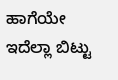ಹಾಗೆಯೇ  ಇದೆಲ್ಲಾ ಬಿಟ್ಟು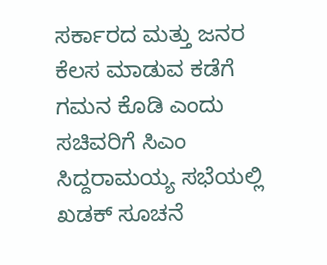ಸರ್ಕಾರದ ಮತ್ತು ಜನರ ಕೆಲಸ ಮಾಡುವ ಕಡೆಗೆ ಗಮನ ಕೊಡಿ ಎಂದು  ಸಚಿವರಿಗೆ ಸಿಎಂ ಸಿದ್ದರಾಮಯ್ಯ ಸಭೆಯಲ್ಲಿ ಖಡಕ್ ಸೂಚನೆ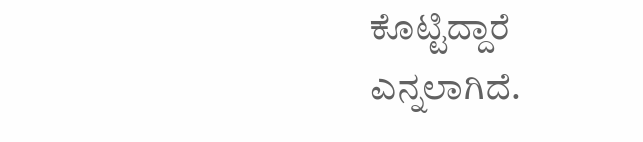ಕೊಟ್ಟಿದ್ದಾರೆ ಎನ್ನಲಾಗಿದೆ.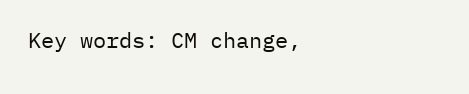Key words: CM change,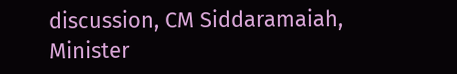discussion, CM Siddaramaiah, Minister